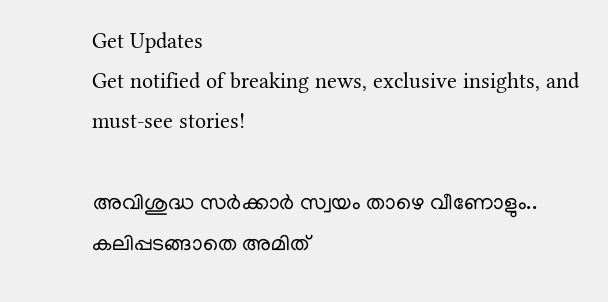Get Updates
Get notified of breaking news, exclusive insights, and must-see stories!

അവിശുദ്ധ സര്‍ക്കാര്‍ സ്വയം താഴെ വീണോളും.. കലിപ്പടങ്ങാതെ അമിത്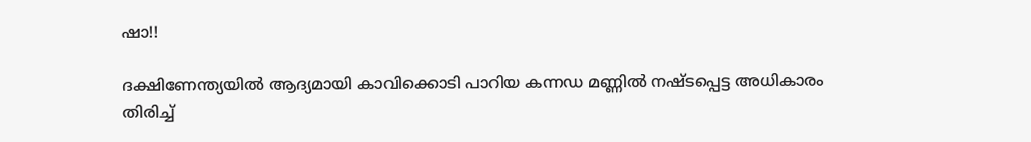ഷാ!!

ദക്ഷിണേന്ത്യയിൽ ആദ്യമായി കാവിക്കൊടി പാറിയ കന്നഡ മണ്ണിൽ നഷ്ടപ്പെട്ട അധികാരം തിരിച്ച്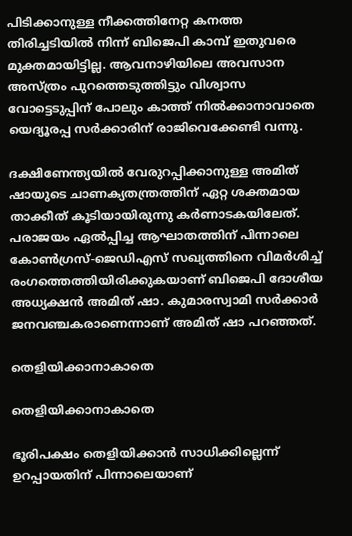പിടിക്കാനുള്ള നീക്കത്തിനേറ്റ കനത്ത തിരിച്ചടിയില്‍ നിന്ന് ബിജെപി കാമ്പ് ഇതുവരെ മുക്തമായിട്ടില്ല. ആവനാഴിയിലെ അവസാന അസ്ത്രം പുറത്തെടുത്തിട്ടും വിശ്വാസ വോട്ടെടുപ്പിന് പോലും കാത്ത് നില്‍ക്കാനാവാതെ യെദ്യൂരപ്പ സര്‍ക്കാരിന് രാജിവെക്കേണ്ടി വന്നു.

ദക്ഷിണേന്ത്യയില്‍ വേരുറപ്പിക്കാനുള്ള അമിത് ഷായുടെ ചാണക്യതന്ത്രത്തിന് ഏറ്റ ശക്തമായ താക്കീത് കൂടിയായിരുന്നു കര്‍ണാടകയിലേത്. പരാജയം ഏല്‍പ്പിച്ച ആഘാതത്തിന് പിന്നാലെ കോണ്‍ഗ്രസ്-ജെഡിഎസ് സഖ്യത്തിനെ വിമര്‍ശിച്ച് രംഗത്തെത്തിയിരിക്കുകയാണ് ബിജെപി ദോശീയ അധ്യക്ഷന്‍ അമിത് ഷാ. കുമാരസ്വാമി സര്‍ക്കാര്‍ ജനവഞ്ചകരാണെന്നാണ് അമിത് ഷാ പറഞ്ഞത്.

തെളിയിക്കാനാകാതെ

തെളിയിക്കാനാകാതെ

ഭൂരിപക്ഷം തെളിയിക്കാന്‍ സാധിക്കില്ലെന്ന് ഉറപ്പായതിന് പിന്നാലെയാണ്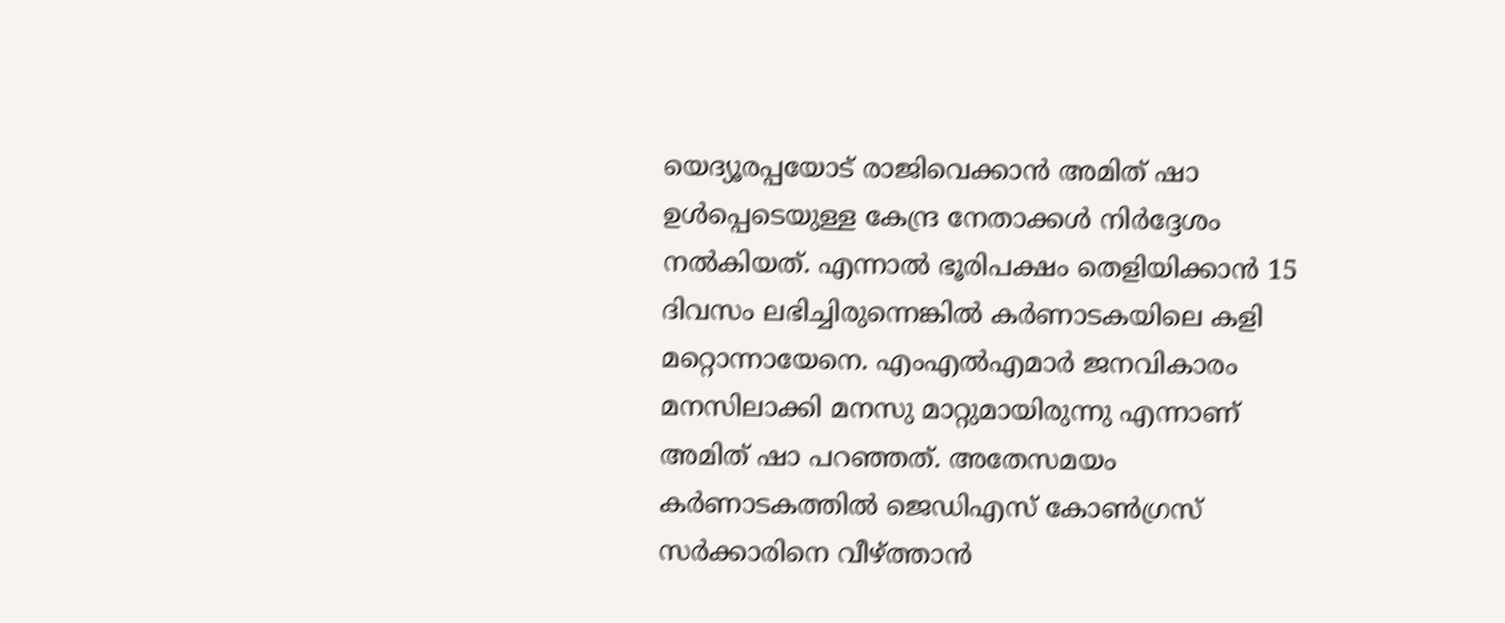യെദ്യൂരപ്പയോട് രാജിവെക്കാന്‍ അമിത് ഷാ ഉള്‍പ്പെടെയുള്ള കേന്ദ്ര നേതാക്കള്‍ നിര്‍ദ്ദേശം നല്‍കിയത്. എന്നാല്‍ ഭൂരിപക്ഷം തെളിയിക്കാന്‍ 15 ദിവസം ലഭിച്ചിരുന്നെങ്കില്‍ കര്‍ണാടകയിലെ കളി മറ്റൊന്നായേനെ. എംഎല്‍എമാര്‍ ജനവികാരം മനസിലാക്കി മനസു മാറ്റുമായിരുന്നു എന്നാണ് അമിത് ഷാ പറഞ്ഞത്. അതേസമയം കര്‍ണാടകത്തില്‍ ജെഡിഎസ് കോണ്‍ഗ്രസ് സര്‍ക്കാരിനെ വീഴ്ത്താന്‍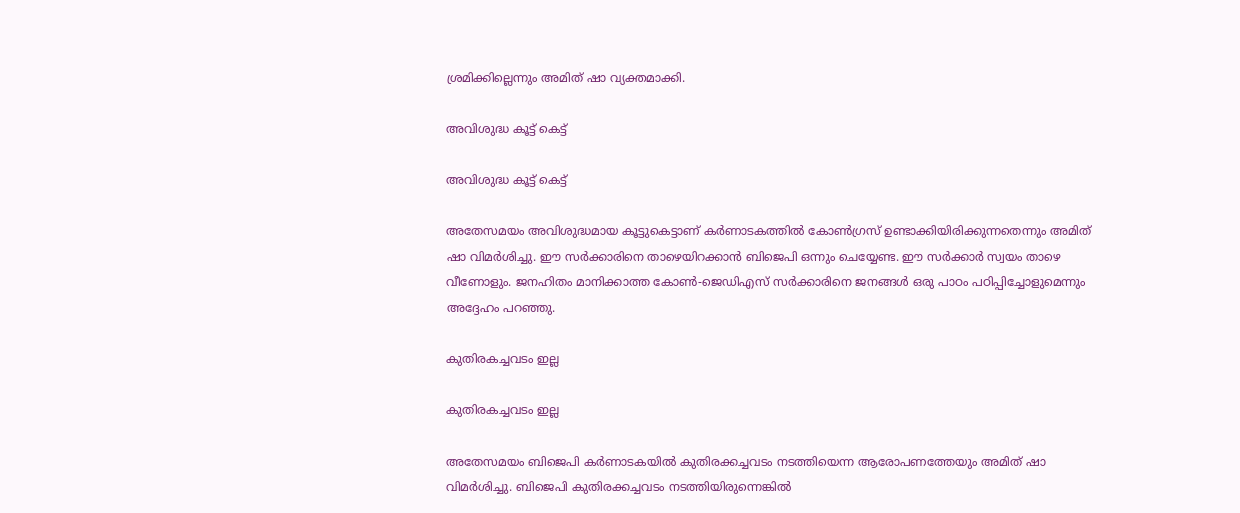ശ്രമിക്കില്ലെന്നും അമിത് ഷാ വ്യക്തമാക്കി.

അവിശുദ്ധ കൂട്ട് കെട്ട്

അവിശുദ്ധ കൂട്ട് കെട്ട്

അതേസമയം അവിശുദ്ധമായ കൂട്ടുകെട്ടാണ് കര്‍ണാടകത്തില്‍ കോണ്‍ഗ്രസ് ഉണ്ടാക്കിയിരിക്കുന്നതെന്നും അമിത് ഷാ വിമര്‍ശിച്ചു. ഈ സര്‍ക്കാരിനെ താഴെയിറക്കാന്‍ ബിജെപി ഒന്നും ചെയ്യേണ്ട. ഈ സര്‍ക്കാര്‍ സ്വയം താഴെ വീണോളും. ജനഹിതം മാനിക്കാത്ത കോണ്‍-ജെഡിഎസ് സര്‍ക്കാരിനെ ജനങ്ങള്‍ ഒരു പാഠം പഠിപ്പിച്ചോളുമെന്നും അദ്ദേഹം പറഞ്ഞു.

കുതിരകച്ചവടം ഇല്ല

കുതിരകച്ചവടം ഇല്ല

അതേസമയം ബിജെപി കര്‍ണാടകയില്‍ കുതിരക്കച്ചവടം നടത്തിയെന്ന ആരോപണത്തേയും അമിത് ഷാ വിമര്‍ശിച്ചു. ബിജെപി കുതിരക്കച്ചവടം നടത്തിയിരുന്നെങ്കില്‍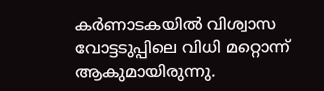കര്‍ണാടകയില്‍ വിശ്വാസ വോട്ടടുപ്പിലെ വിധി മറ്റൊന്ന് ആകുമായിരുന്നു.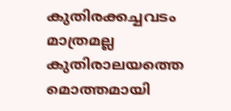കുതിരക്കച്ചവടം മാത്രമല്ല കുതിരാലയത്തെ മൊത്തമായി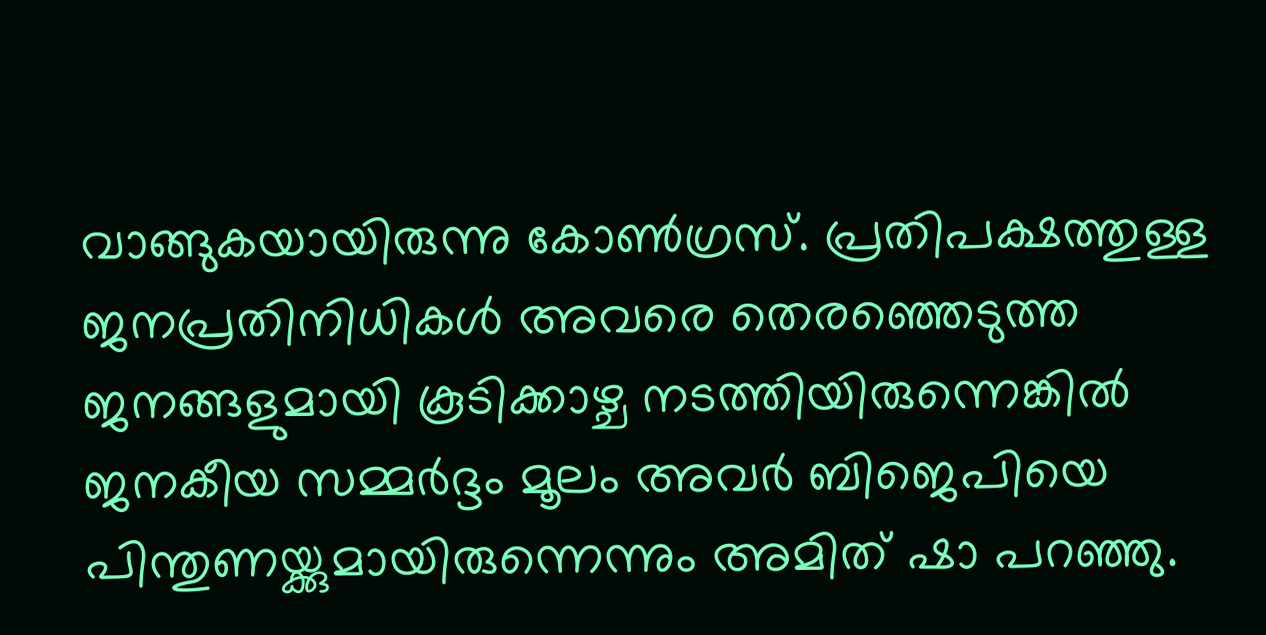വാങ്ങുകയായിരുന്നു കോണ്‍ഗ്രസ്. പ്രതിപക്ഷത്തുള്ള ജനപ്രതിനിധികള്‍ അവരെ തെരഞ്ഞെടുത്ത ജനങ്ങളുമായി കൂടിക്കാഴ്ച നടത്തിയിരുന്നെങ്കില്‍ ജനകീയ സമ്മര്‍ദ്ദം മൂലം അവര്‍ ബിജെപിയെ പിന്തുണയ്ക്കുമായിരുന്നെന്നും അമിത് ഷാ പറഞ്ഞു.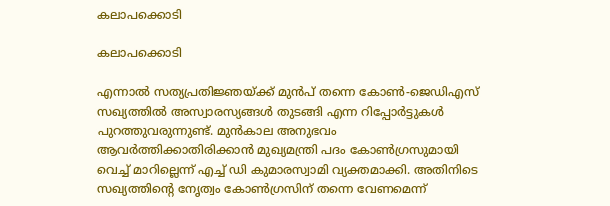കലാപക്കൊടി

കലാപക്കൊടി

എന്നാല്‍ സത്യപ്രതിജ്ഞയ്ക്ക് മുന്‍പ് തന്നെ കോണ്‍-ജെഡിഎസ് സഖ്യത്തില്‍ അസ്വാരസ്യങ്ങള്‍ തുടങ്ങി എന്ന റിപ്പോര്‍ട്ടുകള്‍ പുറത്തുവരുന്നുണ്ട്. മുന്‍കാല അനുഭവം ആവര്‍ത്തിക്കാതിരിക്കാന്‍ മുഖ്യമന്ത്രി പദം കോണ്‍ഗ്രസുമായി വെച്ച് മാറില്ലെന്ന് എച്ച് ഡി കുമാരസ്വാമി വ്യക്തമാക്കി. അതിനിടെ സഖ്യത്തിന്‍റെ നേൃത്വം കോണ്‍ഗ്രസിന് തന്നെ വേണമെന്ന്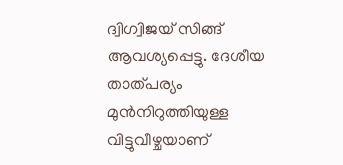ദ്വിഗ്വിജയ് സിങ്ങ് ആവശ്യപ്പെട്ടു. ദേശീയ താത്പര്യം മുന്‍നിറുത്തിയുള്ള വിട്ടുവീഴ്ചയാണ്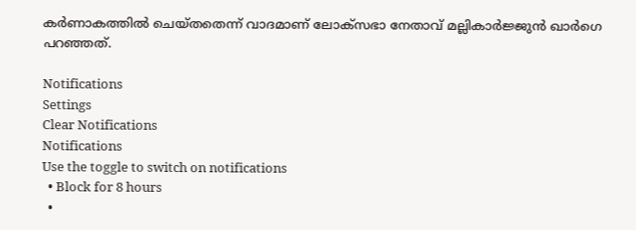കര്‍ണാകത്തില്‍ ചെയ്തതെന്ന് വാദമാണ് ലോക്സഭാ നേതാവ് മല്ലികാര്‍ജ്ജുന്‍ ഖാര്‍ഗെ പറഞ്ഞത്.

Notifications
Settings
Clear Notifications
Notifications
Use the toggle to switch on notifications
  • Block for 8 hours
  •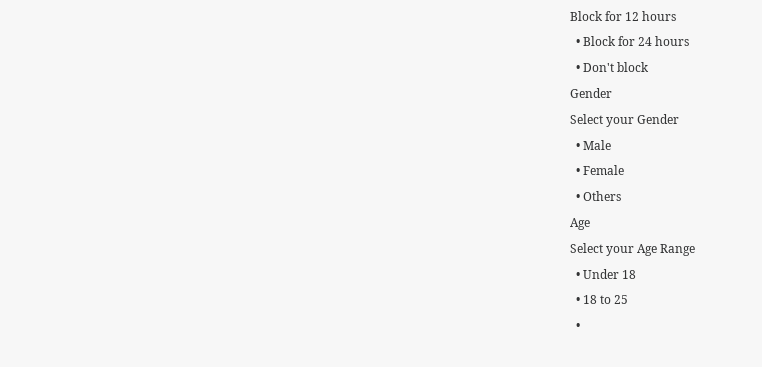Block for 12 hours
  • Block for 24 hours
  • Don't block
Gender
Select your Gender
  • Male
  • Female
  • Others
Age
Select your Age Range
  • Under 18
  • 18 to 25
  •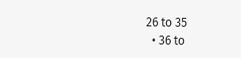26 to 35
  • 36 to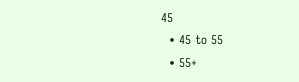45
  • 45 to 55
  • 55+